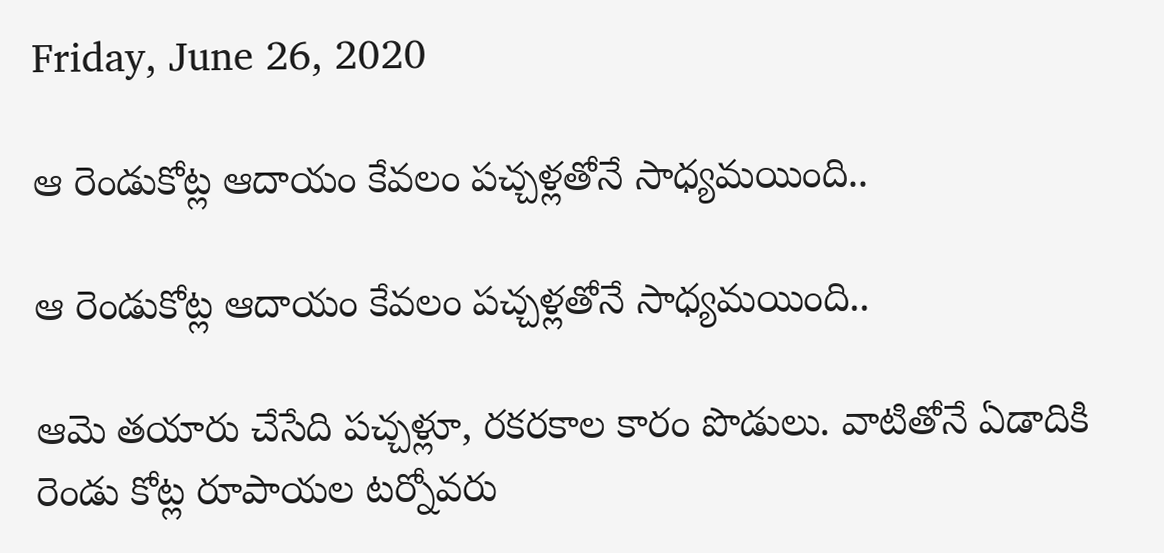Friday, June 26, 2020

ఆ రెండుకోట్ల ఆదాయం కేవలం పచ్చళ్లతోనే సాధ్యమయింది..

ఆ రెండుకోట్ల ఆదాయం కేవలం పచ్చళ్లతోనే సాధ్యమయింది..

ఆమె తయారు చేసేది పచ్చళ్లూ, రకరకాల కారం పొడులు. వాటితోనే ఏడాదికి రెండు కోట్ల రూపాయల టర్నోవరు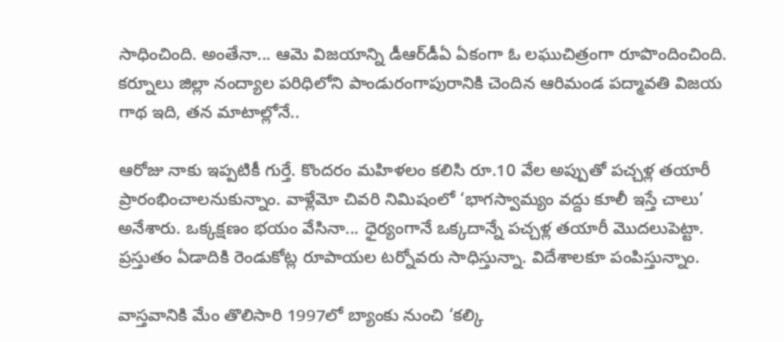సాధించింది. అంతేనా... ఆమె విజయాన్ని డీఆర్‌డీఏ ఏకంగా ఓ లఘుచిత్రంగా రూపొందించింది. కర్నూలు జిల్లా నంద్యాల పరిధిలోని పాండురంగాపురానికి చెందిన ఆరిమండ పద్మావతి విజయ గాథ ఇది, తన మాటాల్లోనే..

ఆరోజు నాకు ఇప్పటికీ గుర్తే. కొందరం మహిళలం కలిసి రూ.10 వేల అప్పుతో పచ్చళ్ల తయారీ ప్రారంభించాలనుకున్నాం. వాళ్లేమో చివరి నిమిషంలో ‘భాగస్వామ్యం వద్దు కూలీ ఇస్తే చాలు’ అనేశారు. ఒక్కక్షణం భయం వేసినా... ధైర్యంగానే ఒక్కదాన్నే పచ్చళ్ల తయారీ మొదలుపెట్టా. ప్రస్తుతం ఏడాదికి రెండుకోట్ల రూపాయల టర్నోవరు సాధిస్తున్నా. విదేశాలకూ పంపిస్తున్నాం.

వాస్తవానికి మేం తొలిసారి 1997లో బ్యాంకు నుంచి ‘కల్కి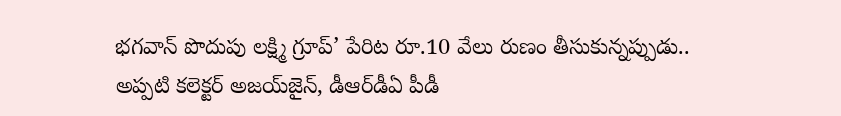భగవాన్‌ పొదుపు లక్ష్మి గ్రూప్‌’ పేరిట రూ.10 వేలు రుణం తీసుకున్నప్పుడు.. అప్పటి కలెక్టర్‌ అజయ్‌జైన్‌, డీఆర్‌డీఏ పీడీ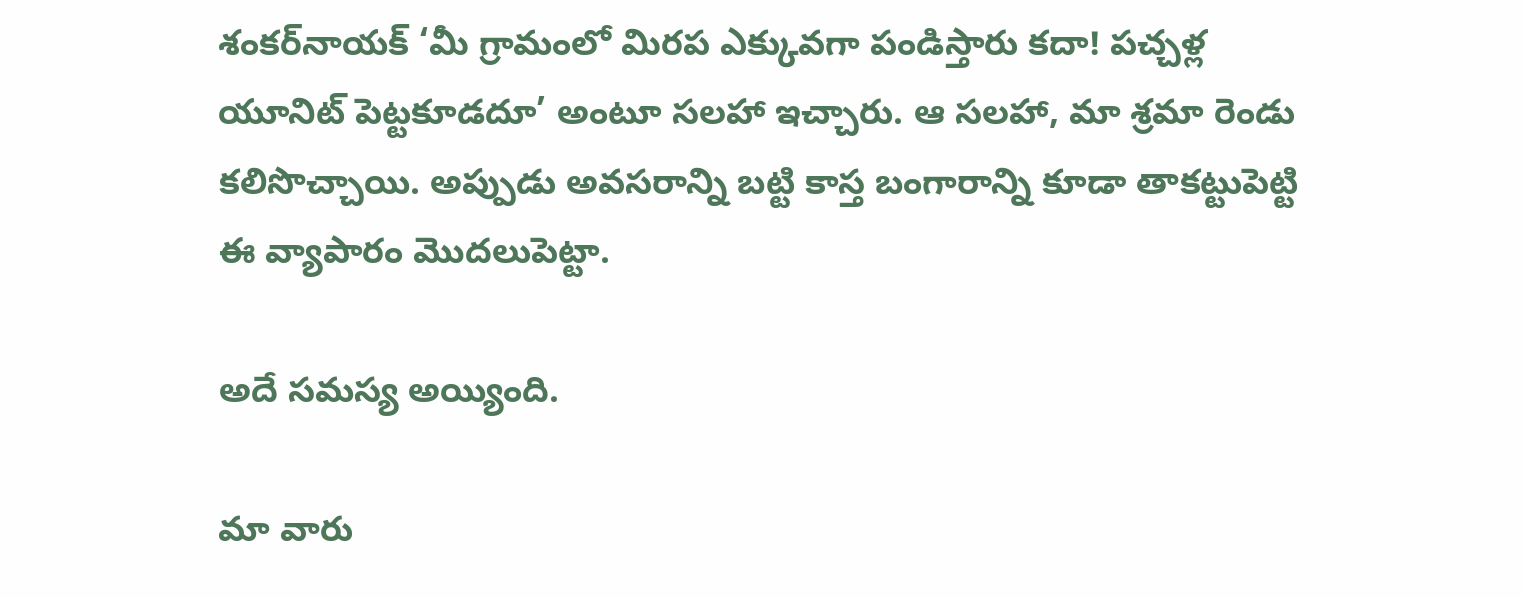శంకర్‌నాయక్‌ ‘మీ గ్రామంలో మిరప ఎక్కువగా పండిస్తారు కదా! పచ్చళ్ల యూనిట్‌ పెట్టకూడదూ’ అంటూ సలహా ఇచ్చారు. ఆ సలహా, మా శ్రమా రెండు కలిసొచ్చాయి. అప్పుడు అవసరాన్ని బట్టి కాస్త బంగారాన్ని కూడా తాకట్టుపెట్టి ఈ వ్యాపారం మొదలుపెట్టా.

అదే సమస్య అయ్యింది.

మా వారు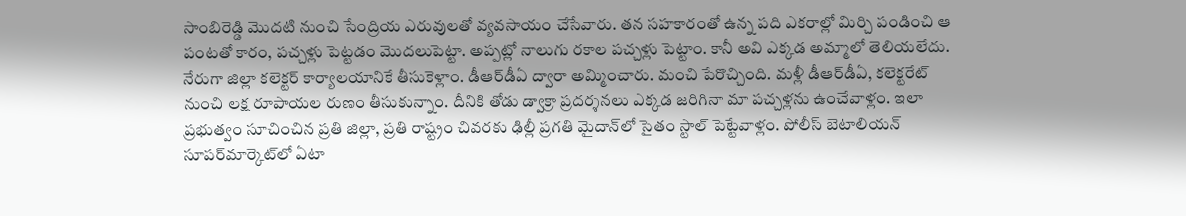సాంబిరెడ్డి మొదటి నుంచి సేంద్రియ ఎరువులతో వ్యవసాయం చేసేవారు. తన సహకారంతో ఉన్న పది ఎకరాల్లో మిర్చి పండించి ఆ పంటతో కారం, పచ్చళ్లు పెట్టడం మొదలుపెట్టా. అప్పట్లో నాలుగు రకాల పచ్చళ్లు పెట్టాం. కానీ అవి ఎక్కడ అమ్మాలో తెలియలేదు. నేరుగా జిల్లా కలెక్టర్‌ కార్యాలయానికే తీసుకెళ్లాం. డీఆర్‌డీఏ ద్వారా అమ్మించారు. మంచి పేరొచ్చింది. మళ్లీ డీఆర్‌డీఏ, కలెక్టరేట్‌ నుంచి లక్ష రూపాయల రుణం తీసుకున్నాం. దీనికి తోడు డ్వాక్రా ప్రదర్శనలు ఎక్కడ జరిగినా మా పచ్చళ్లను ఉంచేవాళ్లం. ఇలా ప్రభుత్వం సూచించిన ప్రతి జిల్లా, ప్రతి రాష్ట్రం చివరకు ఢిల్లీ ప్రగతి మైదాన్‌లో సైతం స్టాల్‌ పెట్టేవాళ్లం. పోలీస్‌ బెటాలియన్‌ సూపర్‌మార్కెట్‌లో ఏటా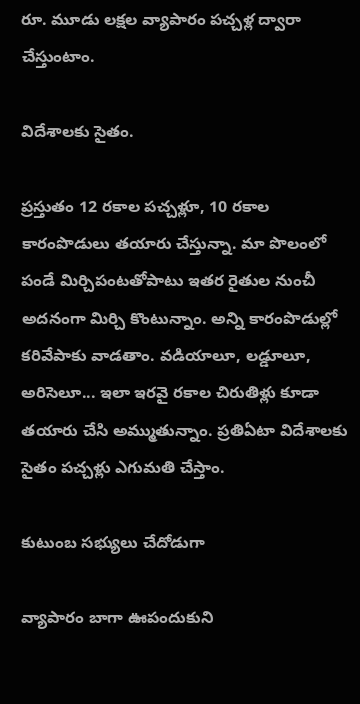రూ. మూడు లక్షల వ్యాపారం పచ్చళ్ల ద్వారా చేస్తుంటాం.

విదేశాలకు సైతం.

ప్రస్తుతం 12 రకాల పచ్చళ్లూ, 10 రకాల కారంపొడులు తయారు చేస్తున్నా. మా పొలంలో పండే మిర్చిపంటతోపాటు ఇతర రైతుల నుంచీ అదనంగా మిర్చి కొంటున్నాం. అన్ని కారంపొడుల్లో కరివేపాకు వాడతాం. వడియాలూ, లడ్డూలూ, అరిసెలూ... ఇలా ఇరవై రకాల చిరుతిళ్లు కూడా తయారు చేసి అమ్ముతున్నాం. ప్రతిఏటా విదేశాలకు సైతం పచ్చళ్లు ఎగుమతి చేస్తాం.

కుటుంబ సభ్యులు చేదోడుగా

వ్యాపారం బాగా ఊపందుకుని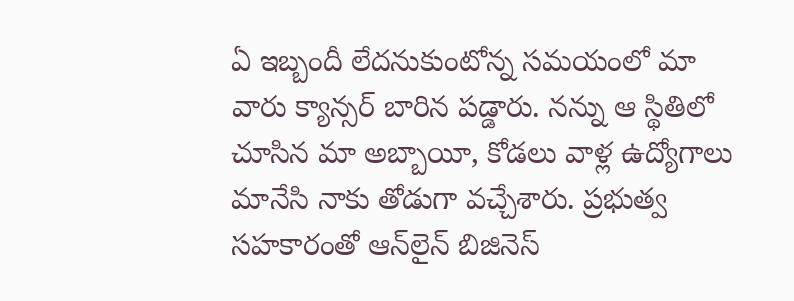ఏ ఇబ్బందీ లేదనుకుంటోన్న సమయంలో మా వారు క్యాన్సర్‌ బారిన పడ్డారు. నన్ను ఆ స్థితిలో చూసిన మా అబ్బాయీ, కోడలు వాళ్ల ఉద్యోగాలు మానేసి నాకు తోడుగా వచ్చేశారు. ప్రభుత్వ సహకారంతో ఆన్‌లైన్‌ బిజినెస్‌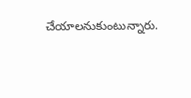చేయాలనుకుంటున్నారు.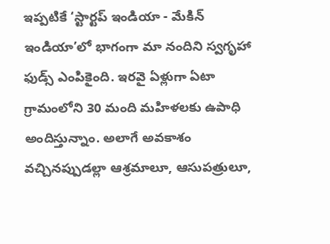ఇప్పటికే ‘స్టార్టప్‌ ఇండియా - మేకిన్‌ ఇండియా’లో భాగంగా మా నందిని స్వగృహా ఫుడ్స్‌ ఎంపికైంది. ఇరవై ఏళ్లుగా ఏటా గ్రామంలోని 30 మంది మహిళలకు ఉపాధి అందిస్తున్నాం. అలాగే అవకాశం వచ్చినప్పుడల్లా ఆశ్రమాలూ, ఆసుపత్రులూ,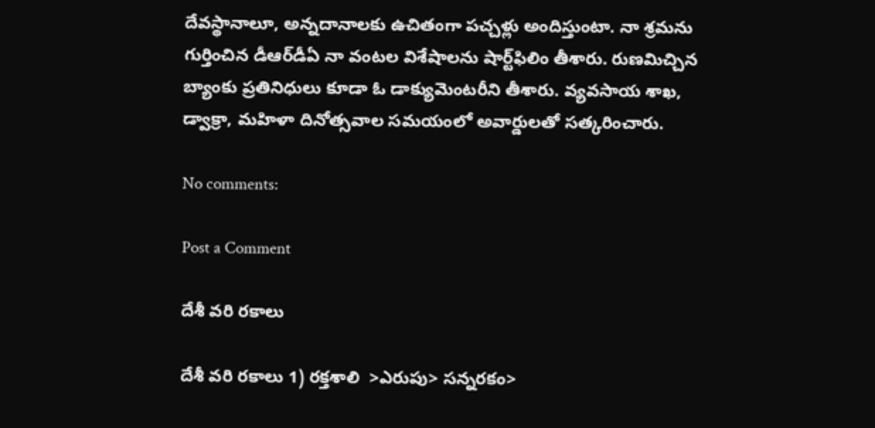దేవస్థానాలూ, అన్నదానాలకు ఉచితంగా పచ్చళ్లు అందిస్తుంటా. నా శ్రమను గుర్తించిన డీఆర్‌డీఏ నా వంటల విశేషాలను షార్ట్‌ఫిలిం తీశారు. రుణమిచ్చిన బ్యాంకు ప్రతినిధులు కూడా ఓ డాక్యుమెంటరీని తీశారు. వ్యవసాయ శాఖ, డ్వాక్రా, మహిళా దినోత్సవాల సమయంలో అవార్డులతో సత్కరించారు.

No comments:

Post a Comment

దేశీ వరి రకాలు

దేశీ వరి రకాలు 1) రక్తశాలి  >ఎరుపు> సన్నరకం>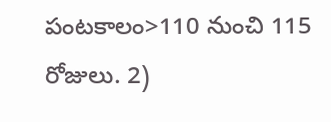పంటకాలం>110 నుంచి 115 రోజులు. 2)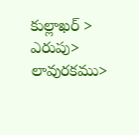కుల్లాఖర్ > ఎరుపు> లావురకము>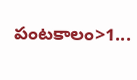పంటకాలం>1...